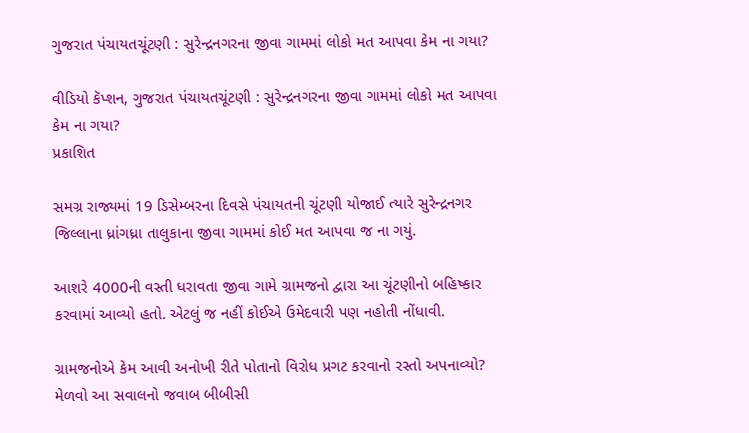ગુજરાત પંચાયતચૂંટણી : સુરેન્દ્રનગરના જીવા ગામમાં લોકો મત આપવા કેમ ના ગયા?

વીડિયો કૅપ્શન, ગુજરાત પંચાયતચૂંટણી : સુરેન્દ્રનગરના જીવા ગામમાં લોકો મત આપવા કેમ ના ગયા?
પ્રકાશિત

સમગ્ર રાજ્યમાં 19 ડિસેમ્બરના દિવસે પંચાયતની ચૂંટણી યોજાઈ ત્યારે સુરેન્દ્રનગર જિલ્લાના ધ્રાંગધ્રા તાલુકાના જીવા ગામમાં કોઈ મત આપવા જ ના ગયું.

આશરે 4000ની વસ્તી ધરાવતા જીવા ગામે ગ્રામજનો દ્વારા આ ચૂંટણીનો બહિષ્કાર કરવામાં આવ્યો હતો. એટલું જ નહીં કોઈએ ઉમેદવારી પણ નહોતી નોંધાવી.

ગ્રામજનોએ કેમ આવી અનોખી રીતે પોતાનો વિરોધ પ્રગટ કરવાનો રસ્તો અપનાવ્યો? મેળવો આ સવાલનો જવાબ બીબીસી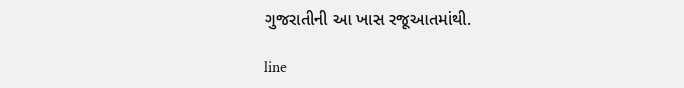ગુજરાતીની આ ખાસ રજૂઆતમાંથી.

line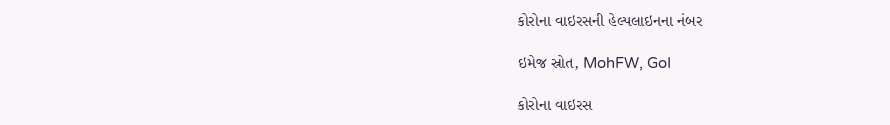કોરોના વાઇરસની હેલ્પલાઇનના નંબર

ઇમેજ સ્રોત, MohFW, GoI

કોરોના વાઇરસ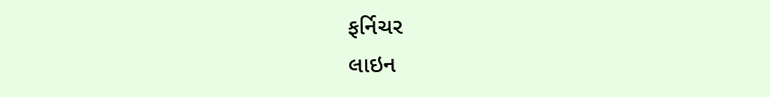ફર્નિચર
લાઇન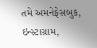તમે અમનેફેસબુક, ઇન્સ્ટાગ્રામ,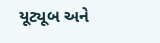યૂટ્યૂબ અને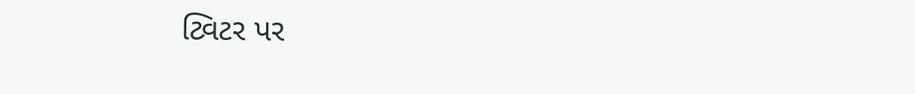ટ્વિટર પર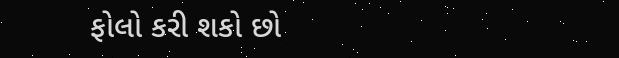ફોલો કરી શકો છો